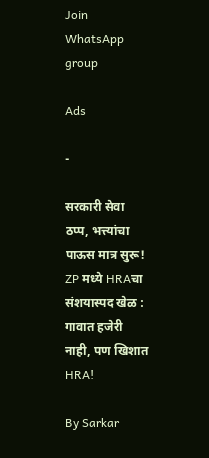Join WhatsApp group

Ads

-

सरकारी सेवा ठप्प, भत्त्यांचा पाऊस मात्र सुरू! ZP मध्ये HRAचा संशयास्पद खेळ : गावात हजेरी नाही, पण खिशात HRA!

By Sarkar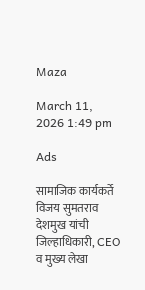Maza

March 11, 2026 1:49 pm

Ads

सामाजिक कार्यकर्ते विजय सुमतराव देशमुख यांची जिल्हाधिकारी, CEO व मुख्य लेखा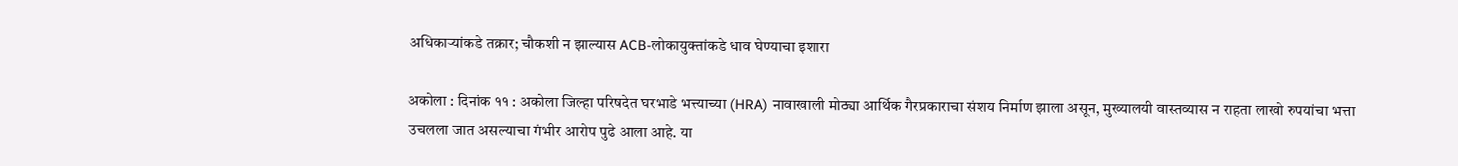अधिकाऱ्यांकडे तक्रार; चौकशी न झाल्यास ACB-लोकायुक्तांकडे धाव घेण्याचा इशारा

अकोला : दिनांक ११ : अकोला जिल्हा परिषदेत घरभाडे भत्त्याच्या (HRA) नावाखाली मोठ्या आर्थिक गैरप्रकाराचा संशय निर्माण झाला असून, मुख्यालयी वास्तव्यास न राहता लाखो रुपयांचा भत्ता उचलला जात असल्याचा गंभीर आरोप पुढे आला आहे. या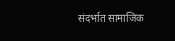संदर्भात सामाजिक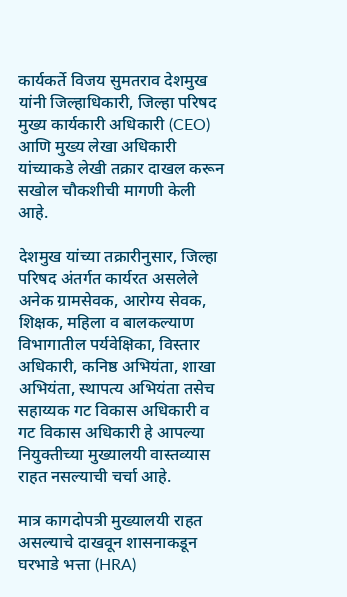कार्यकर्ते विजय सुमतराव देशमुख यांनी जिल्हाधिकारी, जिल्हा परिषद मुख्य कार्यकारी अधिकारी (CEO) आणि मुख्य लेखा अधिकारी यांच्याकडे लेखी तक्रार दाखल करून सखोल चौकशीची मागणी केली आहे.

देशमुख यांच्या तक्रारीनुसार, जिल्हा परिषद अंतर्गत कार्यरत असलेले अनेक ग्रामसेवक, आरोग्य सेवक, शिक्षक, महिला व बालकल्याण विभागातील पर्यवेक्षिका, विस्तार अधिकारी, कनिष्ठ अभियंता, शाखा अभियंता, स्थापत्य अभियंता तसेच सहाय्यक गट विकास अधिकारी व गट विकास अधिकारी हे आपल्या नियुक्तीच्या मुख्यालयी वास्तव्यास राहत नसल्याची चर्चा आहे.

मात्र कागदोपत्री मुख्यालयी राहत असल्याचे दाखवून शासनाकडून घरभाडे भत्ता (HRA)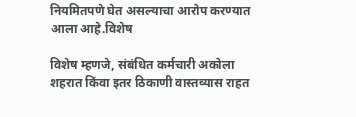नियमितपणे घेत असल्याचा आरोप करण्यात आला आहे.विशेष

विशेष म्हणजे, संबंधित कर्मचारी अकोला शहरात किंवा इतर ठिकाणी वास्तव्यास राहत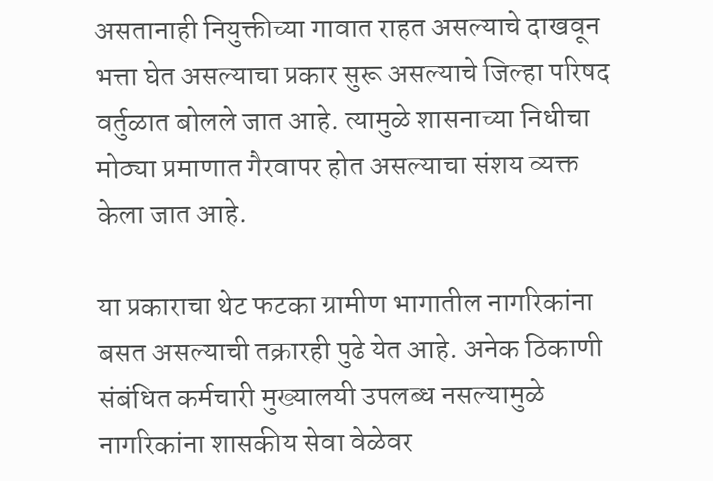असतानाही नियुक्तीच्या गावात राहत असल्याचे दाखवून भत्ता घेत असल्याचा प्रकार सुरू असल्याचे जिल्हा परिषद वर्तुळात बोलले जात आहे. त्यामुळे शासनाच्या निधीचा मोठ्या प्रमाणात गैरवापर होत असल्याचा संशय व्यक्त केला जात आहे.

या प्रकाराचा थेट फटका ग्रामीण भागातील नागरिकांना बसत असल्याची तक्रारही पुढे येत आहे. अनेक ठिकाणी संबंधित कर्मचारी मुख्यालयी उपलब्ध नसल्यामुळे नागरिकांना शासकीय सेवा वेळेवर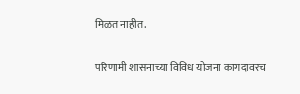मिळत नाहीत.

परिणामी शासनाच्या विविध योजना कागदावरच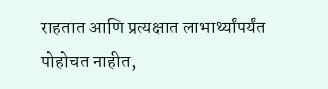राहतात आणि प्रत्यक्षात लाभार्थ्यांपर्यंत पोहोचत नाहीत,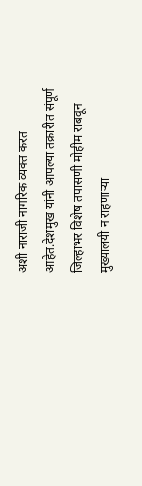अशी नाराजी नागरिक व्यक्त करत आहेत.देशमुख यांनी आपल्या तक्रारीत संपूर्ण जिल्हाभर विशेष तपासणी मोहीम राबवून मुख्यालयी न राहणाऱ्या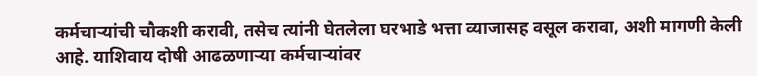कर्मचाऱ्यांची चौकशी करावी, तसेच त्यांनी घेतलेला घरभाडे भत्ता व्याजासह वसूल करावा, अशी मागणी केली आहे. याशिवाय दोषी आढळणाऱ्या कर्मचाऱ्यांवर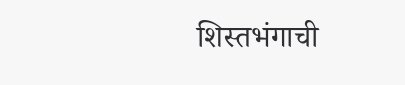शिस्तभंगाची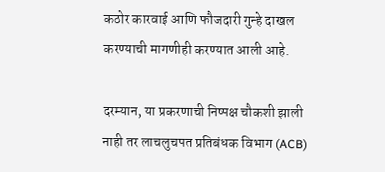कठोर कारवाई आणि फौजदारी गुन्हे दाखल करण्याची मागणीही करण्यात आली आहे.

दरम्यान, या प्रकरणाची निष्पक्ष चौकशी झाली नाही तर लाचलुचपत प्रतिबंधक विभाग (ACB)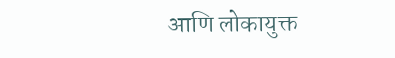आणि लोकायुक्त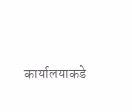कार्यालयाकडे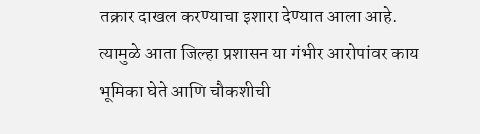तक्रार दाखल करण्याचा इशारा देण्यात आला आहे. त्यामुळे आता जिल्हा प्रशासन या गंभीर आरोपांवर काय भूमिका घेते आणि चौकशीची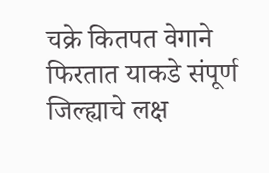चक्रे कितपत वेगाने फिरतात याकडे संपूर्ण जिल्ह्याचे लक्ष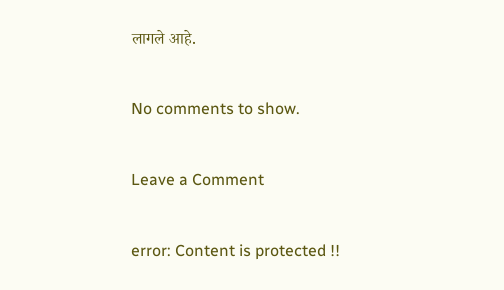लागले आहे.

No comments to show.

Leave a Comment

error: Content is protected !!